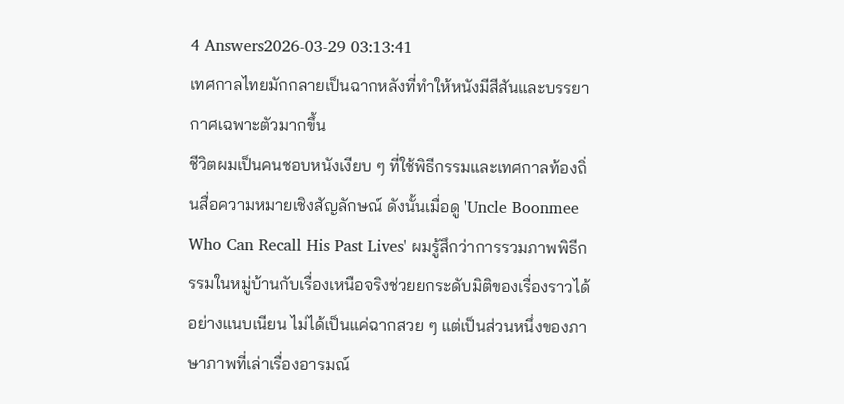4 Answers2026-03-29 03:13:41
เทศกาลไทยมักกลายเป็นฉากหลังที่ทำให้หนังมีสีสันและบรรยากาศเฉพาะตัวมากขึ้น
ชีวิตผมเป็นคนชอบหนังเงียบ ๆ ที่ใช้พิธีกรรมและเทศกาลท้องถิ่นสื่อความหมายเชิงสัญลักษณ์ ดังนั้นเมื่อดู 'Uncle Boonmee Who Can Recall His Past Lives' ผมรู้สึกว่าการรวมภาพพิธีกรรมในหมู่บ้านกับเรื่องเหนือจริงช่วยยกระดับมิติของเรื่องราวได้อย่างแนบเนียน ไม่ได้เป็นแค่ฉากสวย ๆ แต่เป็นส่วนหนึ่งของภาษาภาพที่เล่าเรื่องอารมณ์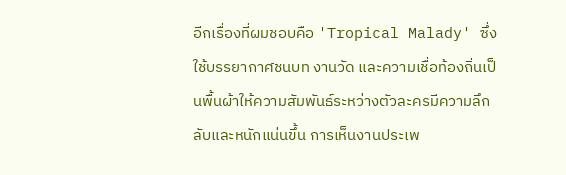อีกเรื่องที่ผมชอบคือ 'Tropical Malady' ซึ่งใช้บรรยากาศชนบท งานวัด และความเชื่อท้องถิ่นเป็นพื้นผ้าให้ความสัมพันธ์ระหว่างตัวละครมีความลึกลับและหนักแน่นขึ้น การเห็นงานประเพ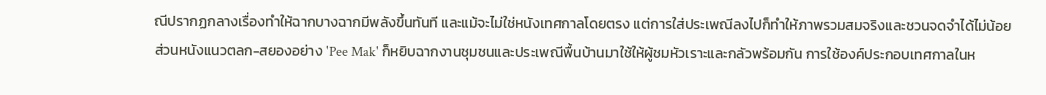ณีปรากฏกลางเรื่องทำให้ฉากบางฉากมีพลังขึ้นทันที และแม้จะไม่ใช่หนังเทศกาลโดยตรง แต่การใส่ประเพณีลงไปก็ทำให้ภาพรวมสมจริงและชวนจดจำได้ไม่น้อย
ส่วนหนังแนวตลก-สยองอย่าง 'Pee Mak' ก็หยิบฉากงานชุมชนและประเพณีพื้นบ้านมาใช้ให้ผู้ชมหัวเราะและกลัวพร้อมกัน การใช้องค์ประกอบเทศกาลในห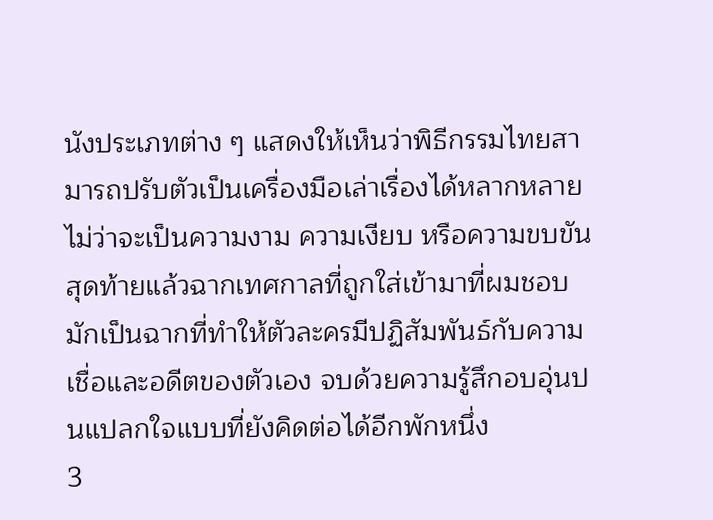นังประเภทต่าง ๆ แสดงให้เห็นว่าพิธีกรรมไทยสามารถปรับตัวเป็นเครื่องมือเล่าเรื่องได้หลากหลาย ไม่ว่าจะเป็นความงาม ความเงียบ หรือความขบขัน สุดท้ายแล้วฉากเทศกาลที่ถูกใส่เข้ามาที่ผมชอบ มักเป็นฉากที่ทำให้ตัวละครมีปฏิสัมพันธ์กับความเชื่อและอดีตของตัวเอง จบด้วยความรู้สึกอบอุ่นปนแปลกใจแบบที่ยังคิดต่อได้อีกพักหนึ่ง
3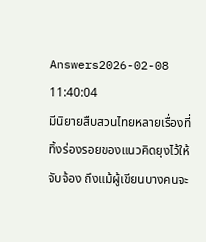Answers2026-02-08 11:40:04
มีนิยายสืบสวนไทยหลายเรื่องที่ทิ้งร่องรอยของแนวคิดยุงไว้ให้จับจ้อง ถึงแม้ผู้เขียนบางคนจะ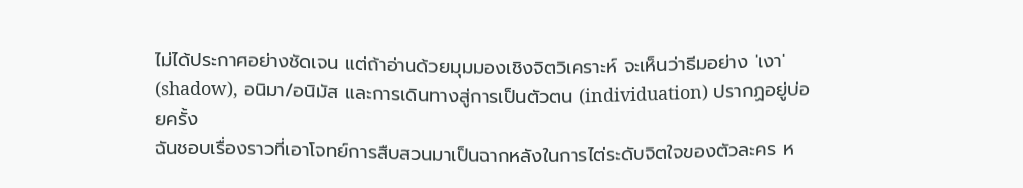ไม่ได้ประกาศอย่างชัดเจน แต่ถ้าอ่านด้วยมุมมองเชิงจิตวิเคราะห์ จะเห็นว่าธีมอย่าง 'เงา' (shadow), อนิมา/อนิมัส และการเดินทางสู่การเป็นตัวตน (individuation) ปรากฏอยู่บ่อยครั้ง
ฉันชอบเรื่องราวที่เอาโจทย์การสืบสวนมาเป็นฉากหลังในการไต่ระดับจิตใจของตัวละคร ห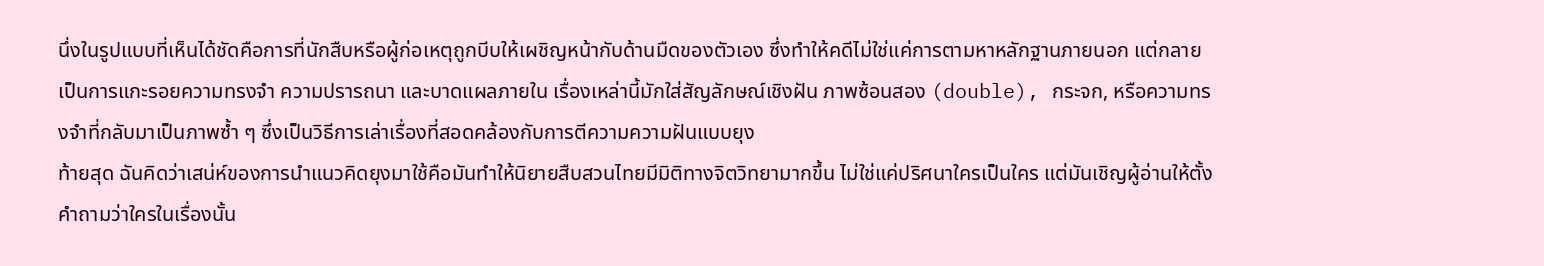นึ่งในรูปแบบที่เห็นได้ชัดคือการที่นักสืบหรือผู้ก่อเหตุถูกบีบให้เผชิญหน้ากับด้านมืดของตัวเอง ซึ่งทำให้คดีไม่ใช่แค่การตามหาหลักฐานภายนอก แต่กลายเป็นการแกะรอยความทรงจำ ความปรารถนา และบาดแผลภายใน เรื่องเหล่านี้มักใส่สัญลักษณ์เชิงฝัน ภาพซ้อนสอง (double), กระจก, หรือความทรงจำที่กลับมาเป็นภาพซ้ำ ๆ ซึ่งเป็นวิธีการเล่าเรื่องที่สอดคล้องกับการตีความความฝันแบบยุง
ท้ายสุด ฉันคิดว่าเสน่ห์ของการนำแนวคิดยุงมาใช้คือมันทำให้นิยายสืบสวนไทยมีมิติทางจิตวิทยามากขึ้น ไม่ใช่แค่ปริศนาใครเป็นใคร แต่มันเชิญผู้อ่านให้ตั้งคำถามว่าใครในเรื่องนั้น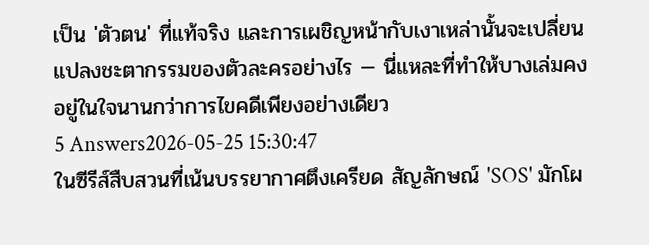เป็น 'ตัวตน' ที่แท้จริง และการเผชิญหน้ากับเงาเหล่านั้นจะเปลี่ยนแปลงชะตากรรมของตัวละครอย่างไร — นี่แหละที่ทำให้บางเล่มคงอยู่ในใจนานกว่าการไขคดีเพียงอย่างเดียว
5 Answers2026-05-25 15:30:47
ในซีรีส์สืบสวนที่เน้นบรรยากาศตึงเครียด สัญลักษณ์ 'SOS' มักโผ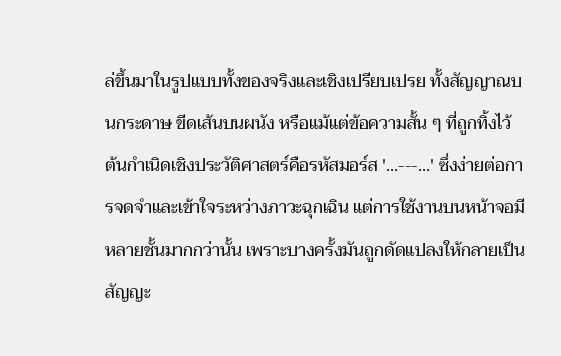ล่ขึ้นมาในรูปแบบทั้งของจริงและเชิงเปรียบเปรย ทั้งสัญญาณบนกระดาษ ขีดเส้นบนผนัง หรือแม้แต่ข้อความสั้น ๆ ที่ถูกทิ้งไว้
ต้นกำเนิดเชิงประวัติศาสตร์คือรหัสมอร์ส '...---...' ซึ่งง่ายต่อการจดจำและเข้าใจระหว่างภาวะฉุกเฉิน แต่การใช้งานบนหน้าจอมีหลายชั้นมากกว่านั้น เพราะบางครั้งมันถูกดัดแปลงให้กลายเป็นสัญญะ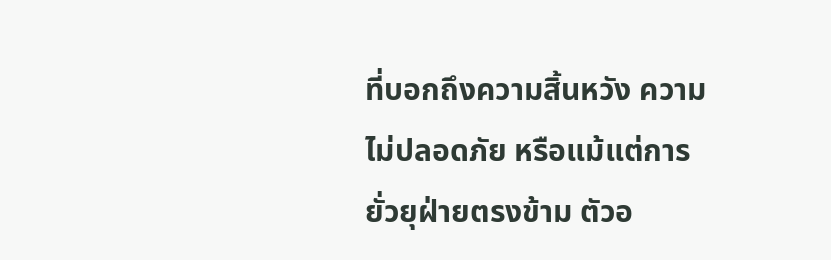ที่บอกถึงความสิ้นหวัง ความไม่ปลอดภัย หรือแม้แต่การยั่วยุฝ่ายตรงข้าม ตัวอ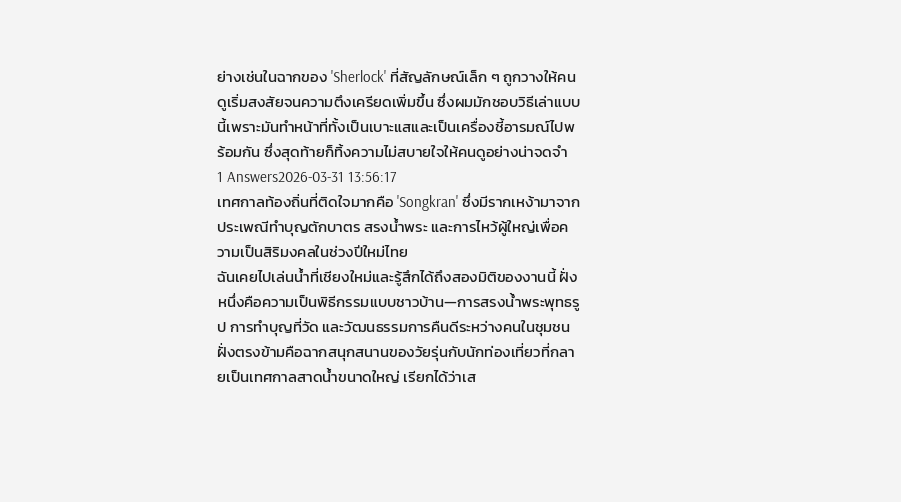ย่างเช่นในฉากของ 'Sherlock' ที่สัญลักษณ์เล็ก ๆ ถูกวางให้คนดูเริ่มสงสัยจนความตึงเครียดเพิ่มขึ้น ซึ่งผมมักชอบวิธีเล่าแบบนี้เพราะมันทำหน้าที่ทั้งเป็นเบาะแสและเป็นเครื่องชี้อารมณ์ไปพร้อมกัน ซึ่งสุดท้ายก็ทิ้งความไม่สบายใจให้คนดูอย่างน่าจดจำ
1 Answers2026-03-31 13:56:17
เทศกาลท้องถิ่นที่ติดใจมากคือ 'Songkran' ซึ่งมีรากเหง้ามาจากประเพณีทำบุญตักบาตร สรงน้ำพระ และการไหว้ผู้ใหญ่เพื่อความเป็นสิริมงคลในช่วงปีใหม่ไทย
ฉันเคยไปเล่นน้ำที่เชียงใหม่และรู้สึกได้ถึงสองมิติของงานนี้ ฝั่งหนึ่งคือความเป็นพิธีกรรมแบบชาวบ้าน—การสรงน้ำพระพุทธรูป การทำบุญที่วัด และวัฒนธรรมการคืนดีระหว่างคนในชุมชน ฝั่งตรงข้ามคือฉากสนุกสนานของวัยรุ่นกับนักท่องเที่ยวที่กลายเป็นเทศกาลสาดน้ำขนาดใหญ่ เรียกได้ว่าเส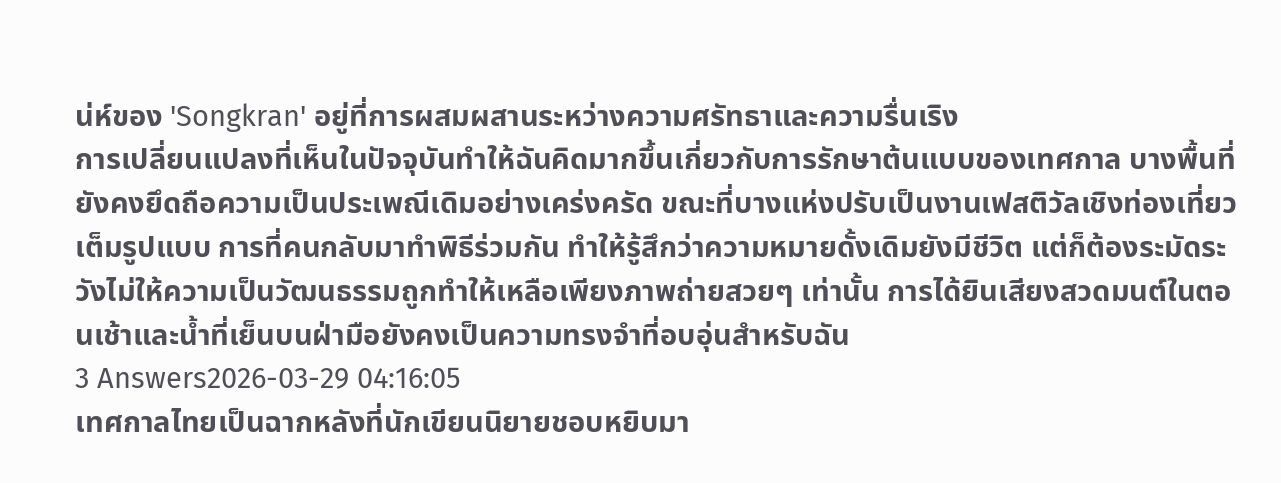น่ห์ของ 'Songkran' อยู่ที่การผสมผสานระหว่างความศรัทธาและความรื่นเริง
การเปลี่ยนแปลงที่เห็นในปัจจุบันทำให้ฉันคิดมากขึ้นเกี่ยวกับการรักษาต้นแบบของเทศกาล บางพื้นที่ยังคงยึดถือความเป็นประเพณีเดิมอย่างเคร่งครัด ขณะที่บางแห่งปรับเป็นงานเฟสติวัลเชิงท่องเที่ยวเต็มรูปแบบ การที่คนกลับมาทำพิธีร่วมกัน ทำให้รู้สึกว่าความหมายดั้งเดิมยังมีชีวิต แต่ก็ต้องระมัดระวังไม่ให้ความเป็นวัฒนธรรมถูกทำให้เหลือเพียงภาพถ่ายสวยๆ เท่านั้น การได้ยินเสียงสวดมนต์ในตอนเช้าและน้ำที่เย็นบนฝ่ามือยังคงเป็นความทรงจำที่อบอุ่นสำหรับฉัน
3 Answers2026-03-29 04:16:05
เทศกาลไทยเป็นฉากหลังที่นักเขียนนิยายชอบหยิบมา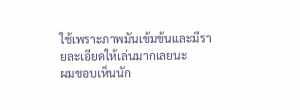ใช้เพราะภาพมันเข้มข้นและมีรายละเอียดให้เล่นมากเลยนะ
ผมชอบเห็นนัก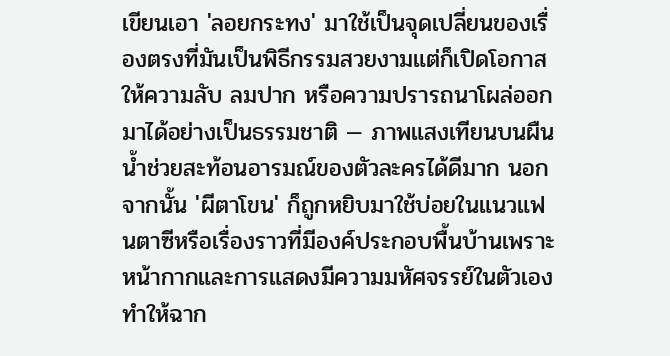เขียนเอา 'ลอยกระทง' มาใช้เป็นจุดเปลี่ยนของเรื่องตรงที่มันเป็นพิธีกรรมสวยงามแต่ก็เปิดโอกาสให้ความลับ ลมปาก หรือความปรารถนาโผล่ออกมาได้อย่างเป็นธรรมชาติ — ภาพแสงเทียนบนผืนน้ำช่วยสะท้อนอารมณ์ของตัวละครได้ดีมาก นอกจากนั้น 'ผีตาโขน' ก็ถูกหยิบมาใช้บ่อยในแนวแฟนตาซีหรือเรื่องราวที่มีองค์ประกอบพื้นบ้านเพราะหน้ากากและการแสดงมีความมหัศจรรย์ในตัวเอง ทำให้ฉาก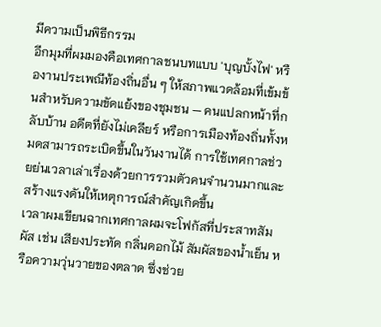มีความเป็นพิธีกรรม
อีกมุมที่ผมมองคือเทศกาลชนบทแบบ 'บุญบั้งไฟ' หรืองานประเพณีท้องถิ่นอื่น ๆ ให้สภาพแวดล้อมที่เข้มข้นสำหรับความขัดแย้งของชุมชน — คนแปลกหน้าที่กลับบ้าน อดีตที่ยังไม่เคลียร์ หรือการเมืองท้องถิ่นทั้งหมดสามารถระเบิดขึ้นในวันงานได้ การใช้เทศกาลช่วยย่นเวลาเล่าเรื่องด้วยการรวมตัวคนจำนวนมากและสร้างแรงดันให้เหตุการณ์สำคัญเกิดขึ้น
เวลาผมเขียนฉากเทศกาลผมจะโฟกัสที่ประสาทสัมผัส เช่น เสียงประทัด กลิ่นดอกไม้ สัมผัสของน้ำเย็น หรือความวุ่นวายของตลาด ซึ่งช่วย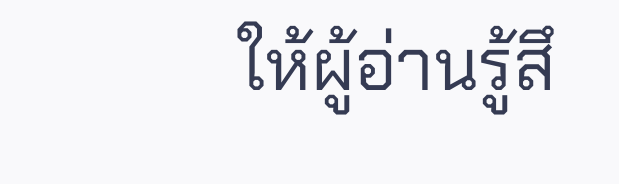ให้ผู้อ่านรู้สึ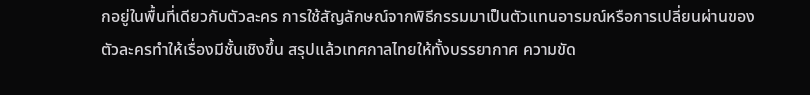กอยู่ในพื้นที่เดียวกับตัวละคร การใช้สัญลักษณ์จากพิธีกรรมมาเป็นตัวแทนอารมณ์หรือการเปลี่ยนผ่านของตัวละครทำให้เรื่องมีชั้นเชิงขึ้น สรุปแล้วเทศกาลไทยให้ทั้งบรรยากาศ ความขัด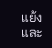แย้ง และ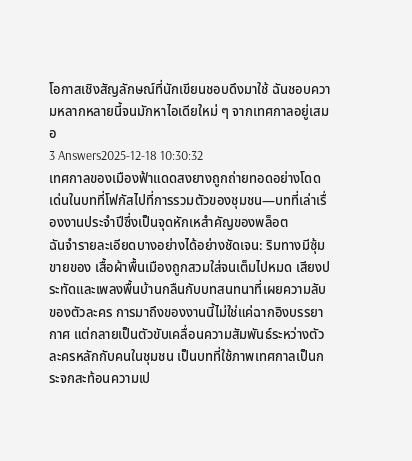โอกาสเชิงสัญลักษณ์ที่นักเขียนชอบดึงมาใช้ ฉันชอบความหลากหลายนี้จนมักหาไอเดียใหม่ ๆ จากเทศกาลอยู่เสมอ
3 Answers2025-12-18 10:30:32
เทศกาลของเมืองฟ้าแดดสงยางถูกถ่ายทอดอย่างโดดเด่นในบทที่โฟกัสไปที่การรวมตัวของชุมชน—บทที่เล่าเรื่องงานประจำปีซึ่งเป็นจุดหักเหสำคัญของพล็อต
ฉันจำรายละเอียดบางอย่างได้อย่างชัดเจน: ริมทางมีซุ้มขายของ เสื้อผ้าพื้นเมืองถูกสวมใส่จนเต็มไปหมด เสียงประทัดและเพลงพื้นบ้านกลืนกับบทสนทนาที่เผยความลับของตัวละคร การมาถึงของงานนี้ไม่ใช่แค่ฉากอิงบรรยากาศ แต่กลายเป็นตัวขับเคลื่อนความสัมพันธ์ระหว่างตัวละครหลักกับคนในชุมชน เป็นบทที่ใช้ภาพเทศกาลเป็นกระจกสะท้อนความเป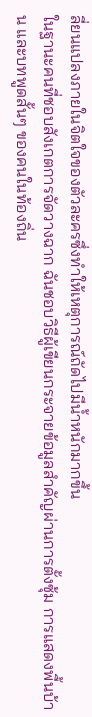ลี่ยนแปลงภายในจิตใจของตัวละครซึ่งทำให้เหตุการณ์ถัดไปมีน้ำหนักมากขึ้น
ในฐานะคนที่ชอบสังเกตการจัดวางฉาก ฉันชอบวิธีผู้เขียนกระจายข้อมูลสำคัญผ่านการตั้งซุ้ม การแสดงพื้นบ้าน และบทพูดสั้นๆ ของคนในท้องถิ่น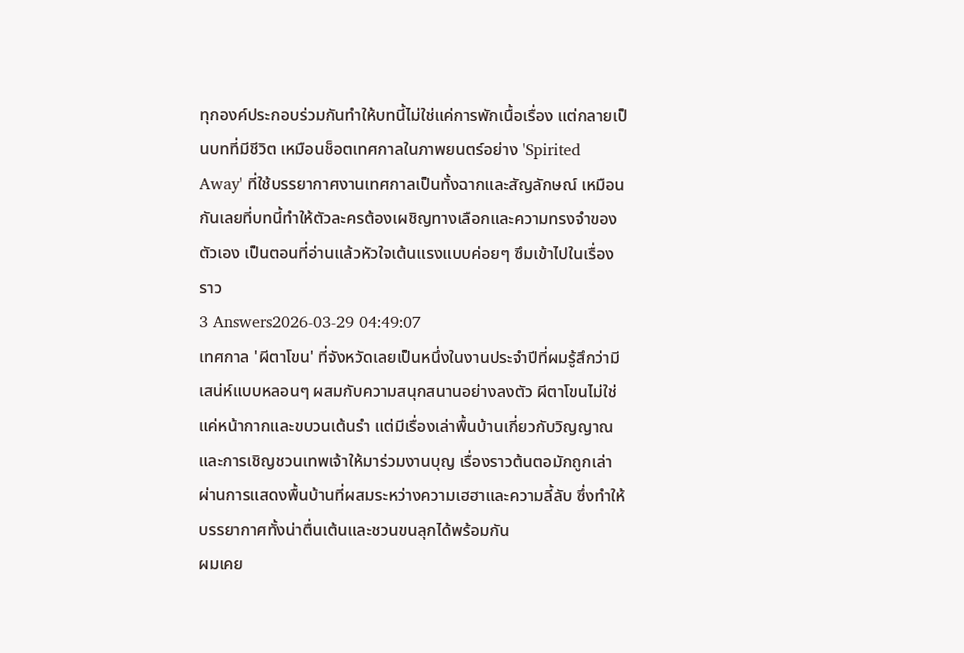ทุกองค์ประกอบร่วมกันทำให้บทนี้ไม่ใช่แค่การพักเนื้อเรื่อง แต่กลายเป็นบทที่มีชีวิต เหมือนช็อตเทศกาลในภาพยนตร์อย่าง 'Spirited Away' ที่ใช้บรรยากาศงานเทศกาลเป็นทั้งฉากและสัญลักษณ์ เหมือนกันเลยที่บทนี้ทำให้ตัวละครต้องเผชิญทางเลือกและความทรงจำของตัวเอง เป็นตอนที่อ่านแล้วหัวใจเต้นแรงแบบค่อยๆ ซึมเข้าไปในเรื่องราว
3 Answers2026-03-29 04:49:07
เทศกาล 'ผีตาโขน' ที่จังหวัดเลยเป็นหนึ่งในงานประจำปีที่ผมรู้สึกว่ามีเสน่ห์แบบหลอนๆ ผสมกับความสนุกสนานอย่างลงตัว ผีตาโขนไม่ใช่แค่หน้ากากและขบวนเต้นรำ แต่มีเรื่องเล่าพื้นบ้านเกี่ยวกับวิญญาณและการเชิญชวนเทพเจ้าให้มาร่วมงานบุญ เรื่องราวต้นตอมักถูกเล่าผ่านการแสดงพื้นบ้านที่ผสมระหว่างความเฮฮาและความลี้ลับ ซึ่งทำให้บรรยากาศทั้งน่าตื่นเต้นและชวนขนลุกได้พร้อมกัน
ผมเคย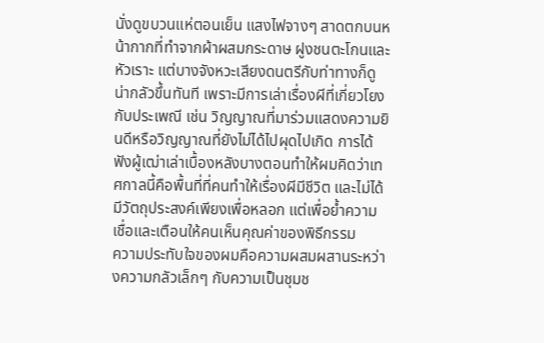นั่งดูขบวนแห่ตอนเย็น แสงไฟจางๆ สาดตกบนหน้ากากที่ทำจากผ้าผสมกระดาษ ฝูงชนตะโกนและหัวเราะ แต่บางจังหวะเสียงดนตรีกับท่าทางก็ดูน่ากลัวขึ้นทันที เพราะมีการเล่าเรื่องผีที่เกี่ยวโยงกับประเพณี เช่น วิญญาณที่มาร่วมแสดงความยินดีหรือวิญญาณที่ยังไม่ได้ไปผุดไปเกิด การได้ฟังผู้เฒ่าเล่าเบื้องหลังบางตอนทำให้ผมคิดว่าเทศกาลนี้คือพื้นที่ที่คนทำให้เรื่องผีมีชีวิต และไม่ได้มีวัตถุประสงค์เพียงเพื่อหลอก แต่เพื่อย้ำความเชื่อและเตือนให้คนเห็นคุณค่าของพิธีกรรม
ความประทับใจของผมคือความผสมผสานระหว่างความกลัวเล็กๆ กับความเป็นชุมช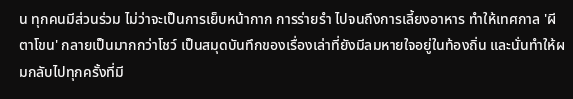น ทุกคนมีส่วนร่วม ไม่ว่าจะเป็นการเย็บหน้ากาก การร่ายรำ ไปจนถึงการเลี้ยงอาหาร ทำให้เทศกาล 'ผีตาโขน' กลายเป็นมากกว่าโชว์ เป็นสมุดบันทึกของเรื่องเล่าที่ยังมีลมหายใจอยู่ในท้องถิ่น และนั่นทำให้ผมกลับไปทุกครั้งที่มี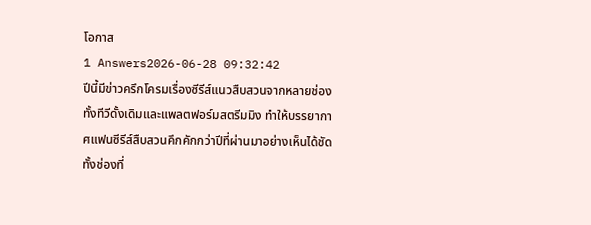โอกาส
1 Answers2026-06-28 09:32:42
ปีนี้มีข่าวครึกโครมเรื่องซีรีส์แนวสืบสวนจากหลายช่องทั้งทีวีดั้งเดิมและแพลตฟอร์มสตรีมมิง ทำให้บรรยากาศแฟนซีรีส์สืบสวนคึกคักกว่าปีที่ผ่านมาอย่างเห็นได้ชัด ทั้งช่องที่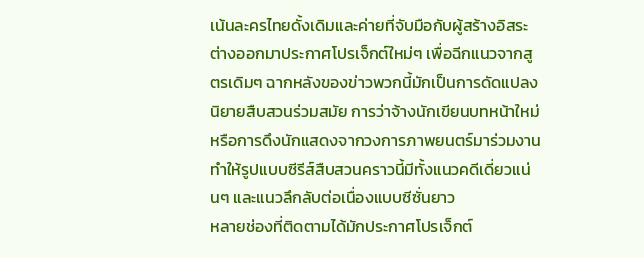เน้นละครไทยดั้งเดิมและค่ายที่จับมือกับผู้สร้างอิสระต่างออกมาประกาศโปรเจ็กต์ใหม่ๆ เพื่อฉีกแนวจากสูตรเดิมๆ ฉากหลังของข่าวพวกนี้มักเป็นการดัดแปลงนิยายสืบสวนร่วมสมัย การว่าจ้างนักเขียนบทหน้าใหม่ หรือการดึงนักแสดงจากวงการภาพยนตร์มาร่วมงาน ทำให้รูปแบบซีรีส์สืบสวนคราวนี้มีทั้งแนวคดีเดี่ยวแน่นๆ และแนวลึกลับต่อเนื่องแบบซีซั่นยาว
หลายช่องที่ติดตามได้มักประกาศโปรเจ็กต์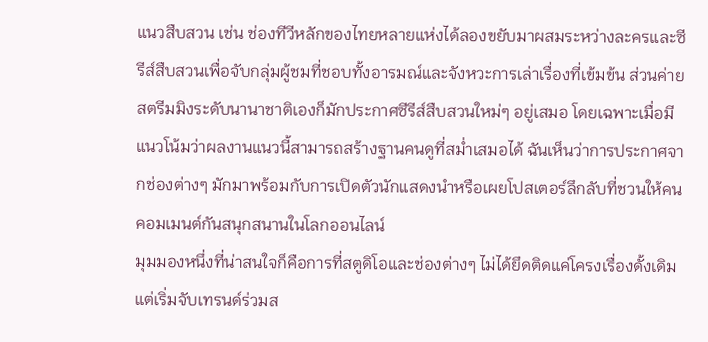แนวสืบสวน เช่น ช่องทีวีหลักของไทยหลายแห่งได้ลองขยับมาผสมระหว่างละครและซีรีส์สืบสวนเพื่อจับกลุ่มผู้ชมที่ชอบทั้งอารมณ์และจังหวะการเล่าเรื่องที่เข้มข้น ส่วนค่ายสตรีมมิงระดับนานาชาติเองก็มักประกาศซีรีส์สืบสวนใหม่ๆ อยู่เสมอ โดยเฉพาะเมื่อมีแนวโน้มว่าผลงานแนวนี้สามารถสร้างฐานคนดูที่สม่ำเสมอได้ ฉันเห็นว่าการประกาศจากช่องต่างๆ มักมาพร้อมกับการเปิดตัวนักแสดงนำหรือเผยโปสเตอร์ลึกลับที่ชวนให้คนคอมเมนต์กันสนุกสนานในโลกออนไลน์
มุมมองหนึ่งที่น่าสนใจก็คือการที่สตูดิโอและช่องต่างๆ ไม่ได้ยึดติดแค่โครงเรื่องดั้งเดิม แต่เริ่มจับเทรนด์ร่วมส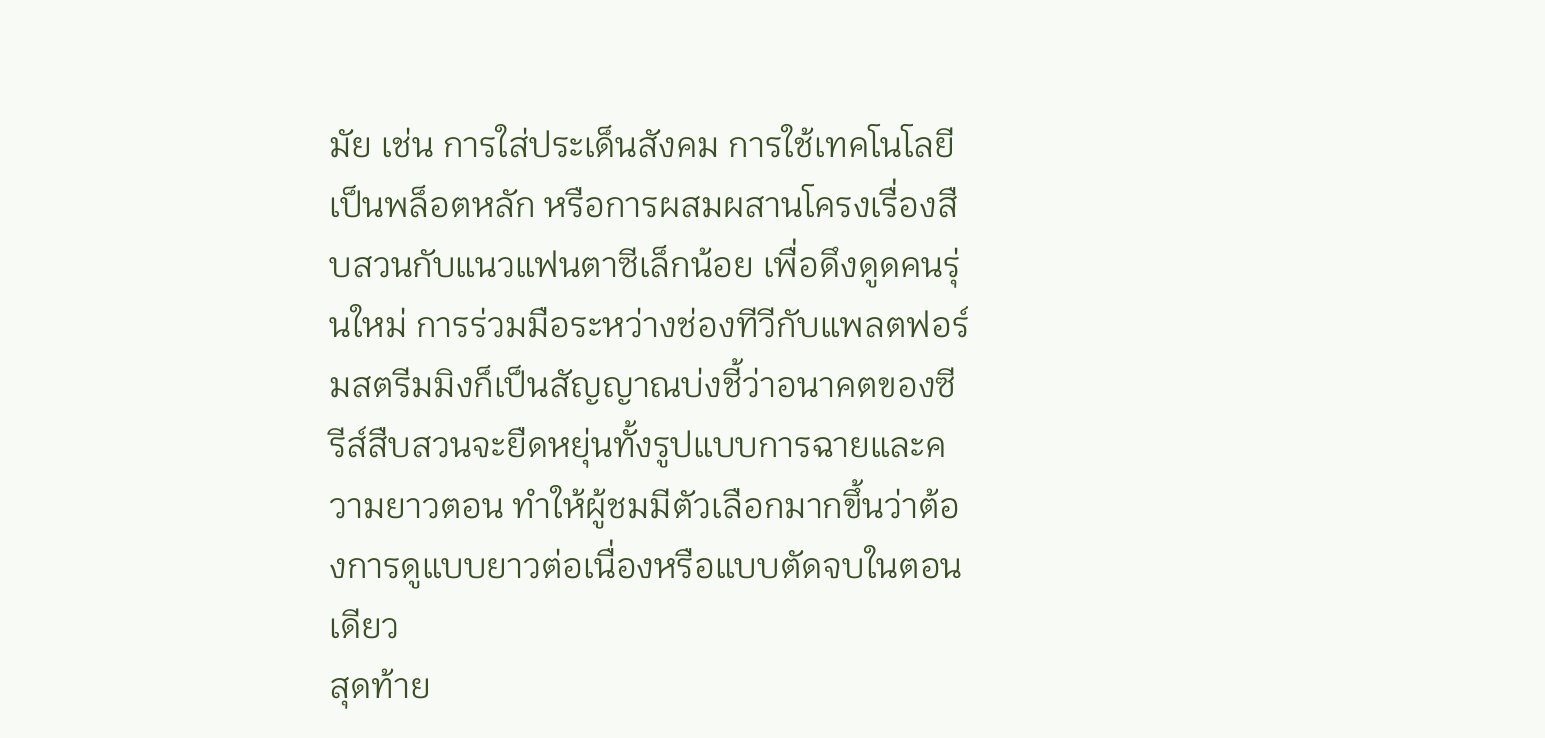มัย เช่น การใส่ประเด็นสังคม การใช้เทคโนโลยีเป็นพล็อตหลัก หรือการผสมผสานโครงเรื่องสืบสวนกับแนวแฟนตาซีเล็กน้อย เพื่อดึงดูดคนรุ่นใหม่ การร่วมมือระหว่างช่องทีวีกับแพลตฟอร์มสตรีมมิงก็เป็นสัญญาณบ่งชี้ว่าอนาคตของซีรีส์สืบสวนจะยืดหยุ่นทั้งรูปแบบการฉายและความยาวตอน ทำให้ผู้ชมมีตัวเลือกมากขึ้นว่าต้องการดูแบบยาวต่อเนื่องหรือแบบตัดจบในตอนเดียว
สุดท้าย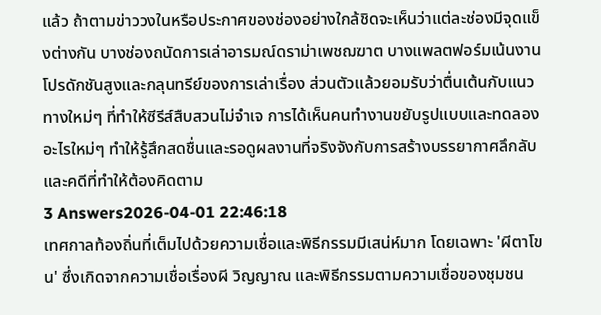แล้ว ถ้าตามข่าววงในหรือประกาศของช่องอย่างใกล้ชิดจะเห็นว่าแต่ละช่องมีจุดแข็งต่างกัน บางช่องถนัดการเล่าอารมณ์ดราม่าเพชฌฆาต บางแพลตฟอร์มเน้นงานโปรดักชันสูงและกลุนทรีย์ของการเล่าเรื่อง ส่วนตัวแล้วยอมรับว่าตื่นเต้นกับแนวทางใหม่ๆ ที่ทำให้ซีรีส์สืบสวนไม่จำเจ การได้เห็นคนทำงานขยับรูปแบบและทดลองอะไรใหม่ๆ ทำให้รู้สึกสดชื่นและรอดูผลงานที่จริงจังกับการสร้างบรรยากาศลึกลับและคดีที่ทำให้ต้องคิดตาม
3 Answers2026-04-01 22:46:18
เทศกาลท้องถิ่นที่เต็มไปด้วยความเชื่อและพิธีกรรมมีเสน่ห์มาก โดยเฉพาะ 'ผีตาโขน' ซึ่งเกิดจากความเชื่อเรื่องผี วิญญาณ และพิธีกรรมตามความเชื่อของชุมชน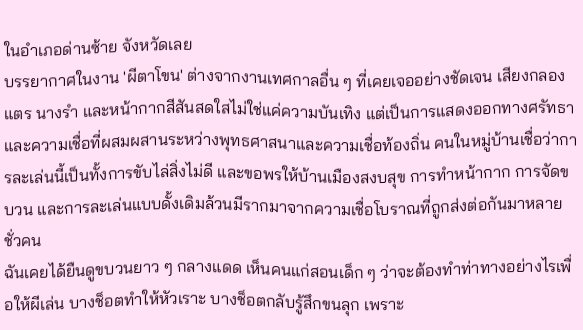ในอำเภอด่านซ้าย จังหวัดเลย
บรรยากาศในงาน 'ผีตาโขน' ต่างจากงานเทศกาลอื่น ๆ ที่เคยเจออย่างชัดเจน เสียงกลอง แตร นางรำ และหน้ากากสีสันสดใสไม่ใช่แค่ความบันเทิง แต่เป็นการแสดงออกทางศรัทธาและความเชื่อที่ผสมผสานระหว่างพุทธศาสนาและความเชื่อท้องถิ่น คนในหมู่บ้านเชื่อว่าการละเล่นนี้เป็นทั้งการขับไล่สิ่งไม่ดี และขอพรให้บ้านเมืองสงบสุข การทำหน้ากาก การจัดขบวน และการละเล่นแบบดั้งเดิมล้วนมีรากมาจากความเชื่อโบราณที่ถูกส่งต่อกันมาหลายชั่วคน
ฉันเคยได้ยืนดูขบวนยาว ๆ กลางแดด เห็นคนแก่สอนเด็ก ๆ ว่าจะต้องทำท่าทางอย่างไรเพื่อให้ผีเล่น บางช็อตทำให้หัวเราะ บางช็อตกลับรู้สึกขนลุก เพราะ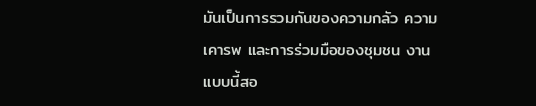มันเป็นการรวมกันของความกลัว ความเคารพ และการร่วมมือของชุมชน งานแบบนี้สอ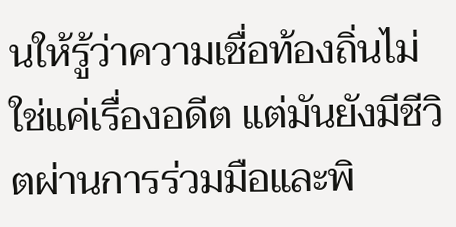นให้รู้ว่าความเชื่อท้องถิ่นไม่ใช่แค่เรื่องอดีต แต่มันยังมีชีวิตผ่านการร่วมมือและพิ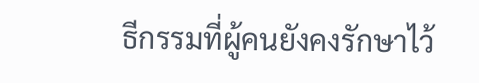ธีกรรมที่ผู้คนยังคงรักษาไว้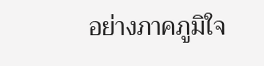อย่างภาคภูมิใจ